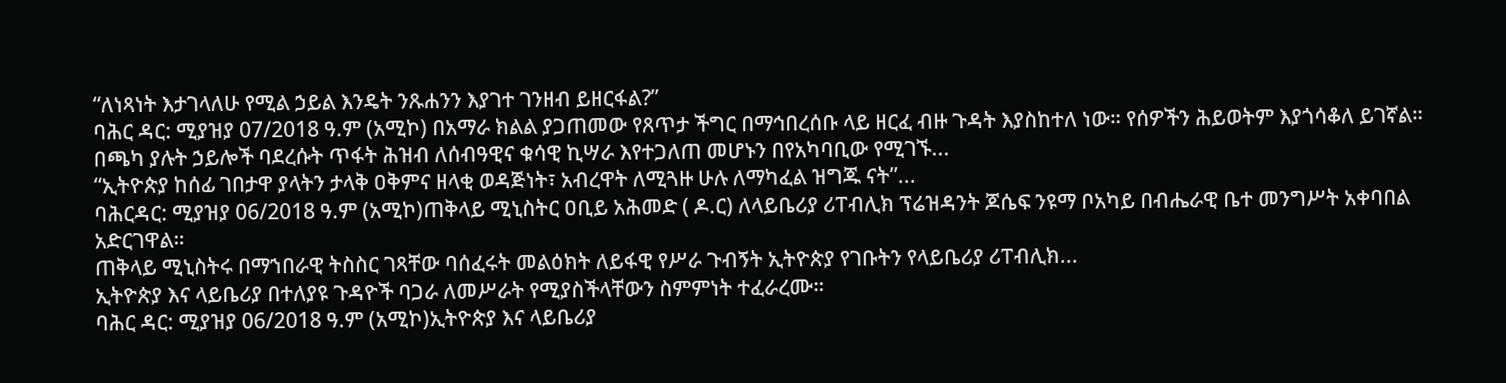“ለነጻነት እታገላለሁ የሚል ኃይል እንዴት ንጹሐንን እያገተ ገንዘብ ይዘርፋል?”
ባሕር ዳር: ሚያዝያ 07/2018 ዓ.ም (አሚኮ) በአማራ ክልል ያጋጠመው የጸጥታ ችግር በማኅበረሰቡ ላይ ዘርፈ ብዙ ጉዳት እያስከተለ ነው። የሰዎችን ሕይወትም እያጎሳቆለ ይገኛል።
በጫካ ያሉት ኃይሎች ባደረሱት ጥፋት ሕዝብ ለሰብዓዊና ቁሳዊ ኪሣራ እየተጋለጠ መሆኑን በየአካባቢው የሚገኙ...
“ኢትዮጵያ ከሰፊ ገበታዋ ያላትን ታላቅ ዐቅምና ዘላቂ ወዳጅነት፣ አብረዋት ለሚጓዙ ሁሉ ለማካፈል ዝግጁ ናት”...
ባሕርዳር: ሚያዝያ 06/2018 ዓ.ም (አሚኮ)ጠቅላይ ሚኒስትር ዐቢይ አሕመድ ( ዶ.ር) ለላይቤሪያ ሪፐብሊክ ፕሬዝዳንት ጆሴፍ ንዩማ ቦአካይ በብሔራዊ ቤተ መንግሥት አቀባበል አድርገዋል።
ጠቅላይ ሚኒስትሩ በማኀበራዊ ትስስር ገጻቸው ባሰፈሩት መልዕክት ለይፋዊ የሥራ ጉብኝት ኢትዮጵያ የገቡትን የላይቤሪያ ሪፐብሊክ...
ኢትዮጵያ እና ላይቤሪያ በተለያዩ ጉዳዮች ባጋራ ለመሥራት የሚያስችላቸውን ስምምነት ተፈራረሙ።
ባሕር ዳር: ሚያዝያ 06/2018 ዓ.ም (አሚኮ)ኢትዮጵያ እና ላይቤሪያ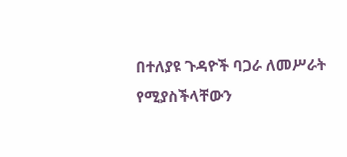በተለያዩ ጉዳዮች ባጋራ ለመሥራት የሚያስችላቸውን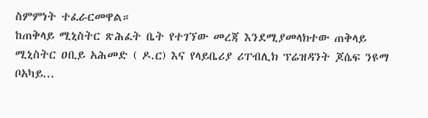ስምምነት ተፈራርመዋል።
ከጠቅላይ ሚኒስትር ጽሕፈት ቤት የተገኘው መረጃ እንደሚያመላክተው ጠቅላይ ሚኒስትር ዐቢይ አሕመድ ( ዶ.ር) እና የላይቤሪያ ሪፐብሊክ ፕሬዝዳንት ጆሴፍ ንዩማ ቦአካይ...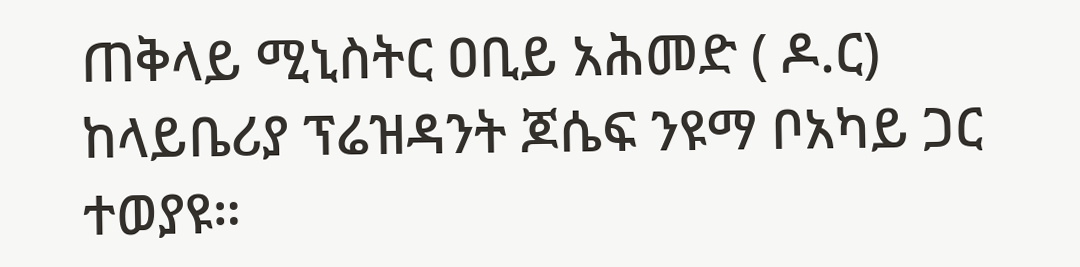ጠቅላይ ሚኒስትር ዐቢይ አሕመድ ( ዶ.ር) ከላይቤሪያ ፕሬዝዳንት ጆሴፍ ንዩማ ቦአካይ ጋር ተወያዩ።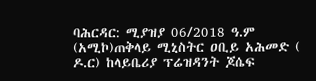ባሕርዳር: ሚያዝያ 06/2018 ዓ.ም (አሚኮ)ጠቅላይ ሚኒስትር ዐቢይ አሕመድ ( ዶ.ር) ከላይቤሪያ ፕሬዝዳንት ጆሴፍ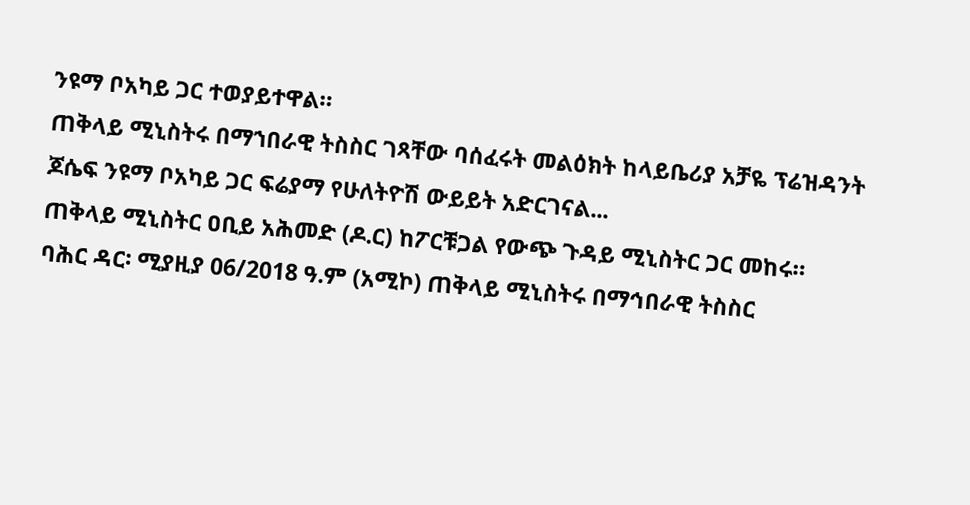ንዩማ ቦአካይ ጋር ተወያይተዋል።
ጠቅላይ ሚኒስትሩ በማኀበራዊ ትስስር ገጻቸው ባሰፈሩት መልዕክት ከላይቤሪያ አቻዬ ፕሬዝዳንት ጆሴፍ ንዩማ ቦአካይ ጋር ፍሬያማ የሁለትዮሽ ውይይት አድርገናል...
ጠቅላይ ሚኒስትር ዐቢይ አሕመድ (ዶ.ር) ከፖርቹጋል የውጭ ጉዳይ ሚኒስትር ጋር መከሩ።
ባሕር ዳር፡ ሚያዚያ 06/2018 ዓ.ም (አሚኮ) ጠቅላይ ሚኒስትሩ በማኅበራዊ ትስስር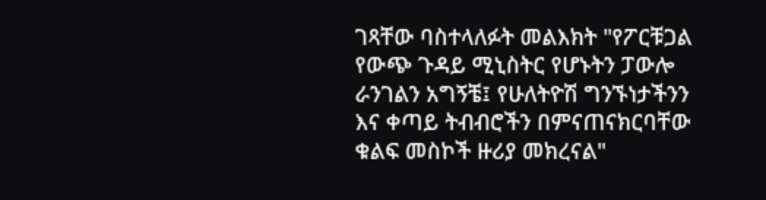ገጻቸው ባስተላለፉት መልእክት "የፖርቹጋል የውጭ ጉዳይ ሚኒስትር የሆኑትን ፓውሎ ራንገልን አግኝቼ፤ የሁለትዮሽ ግንኙነታችንን እና ቀጣይ ትብብሮችን በምናጠናክርባቸው ቁልፍ መስኮች ዙሪያ መክረናል"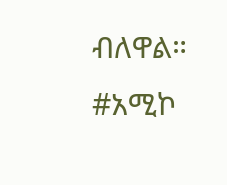ብለዋል።
#አሚኮ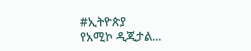#ኢትዮጵያ
የአሚኮ ዲጂታል...